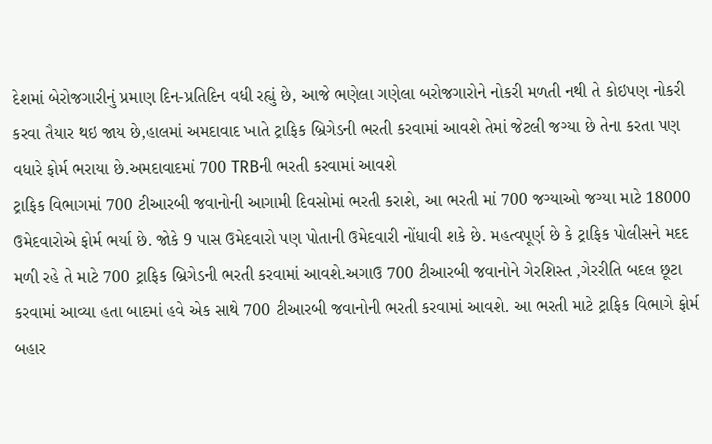દેશમાં બેરોજગારીનું પ્રમાણ દિન-પ્રતિદિન વધી રહ્યું છે, આજે ભણેલા ગણેલા બરોજગારોને નોકરી મળતી નથી તે કોઇપણ નોકરી કરવા તૈયાર થઇ જાય છે,હાલમાં અમદાવાદ ખાતે ટ્રાફિક બ્રિગેડની ભરતી કરવામાં આવશે તેમાં જેટલી જગ્યા છે તેના કરતા પણ વધારે ફોર્મ ભરાયા છે.અમદાવાદમાં 700 TRBની ભરતી કરવામાં આવશે
ટ્રાફિક વિભાગમાં 700 ટીઆરબી જવાનોની આગામી દિવસોમાં ભરતી કરાશે, આ ભરતી માં 700 જગ્યાઓ જગ્યા માટે 18000 ઉમેદવારોએ ફોર્મ ભર્યા છે. જોકે 9 પાસ ઉમેદવારો પણ પોતાની ઉમેદવારી નોંધાવી શકે છે. મહત્વપૂર્ણ છે કે ટ્રાફિક પોલીસને મદદ મળી રહે તે માટે 700 ટ્રાફિક બ્રિગેડની ભરતી કરવામાં આવશે.અગાઉ 700 ટીઆરબી જવાનોને ગેરશિસ્ત ,ગેરરીતિ બદલ છૂટા કરવામાં આવ્યા હતા બાદમાં હવે એક સાથે 700 ટીઆરબી જવાનોની ભરતી કરવામાં આવશે. આ ભરતી માટે ટ્રાફિક વિભાગે ફોર્મ બહાર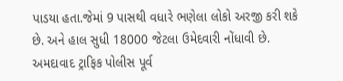પાડયા હતા.જેમાં 9 પાસથી વધારે ભણેલા લોકો અરજી કરી શકે છે. અને હાલ સુધી 18000 જેટલા ઉમેદવારી નોંધાવી છે.
અમદાવાદ ટ્રાફિક પોલીસ પૂર્વ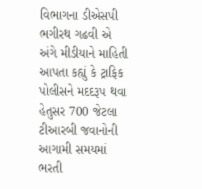વિભાગના ડીએસપી ભગીરથ ગઢવી એ અંગે મીડીયાને માહિતી આપતા કહ્યું કે ટ્રાફિક પોલીસને મદદરૂપ થવા હેતુસર 700 જેટલા ટીઆરબી જવાનોની આગામી સમયમાં ભરતી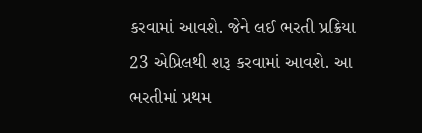કરવામાં આવશે. જેને લઈ ભરતી પ્રક્રિયા 23 એપ્રિલથી શરૂ કરવામાં આવશે. આ ભરતીમાં પ્રથમ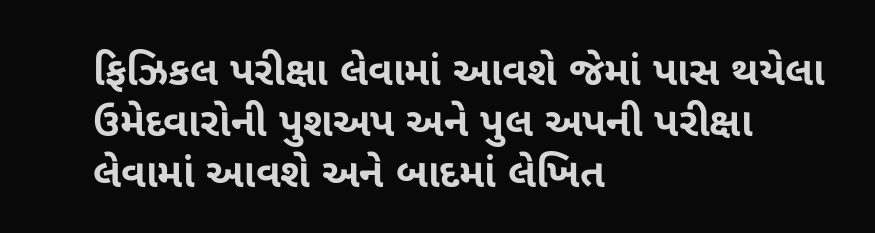ફિઝિકલ પરીક્ષા લેવામાં આવશે જેમાં પાસ થયેલા ઉમેદવારોની પુશઅપ અને પુલ અપની પરીક્ષા લેવામાં આવશે અને બાદમાં લેખિત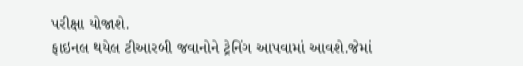પરીક્ષા યોજાશે.
ફાઇનલ થયેલ ટીઆરબી જવાનોને ટ્રેનિંગ આપવામાં આવશે.જેમાં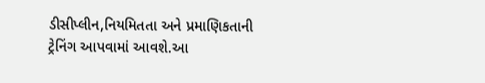ડીસીપ્લીન,નિયમિતતા અને પ્રમાણિકતાની ટ્રેનિંગ આપવામાં આવશે.આ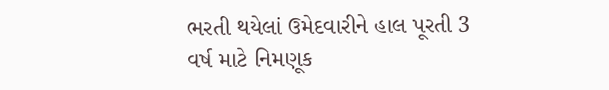ભરતી થયેલાં ઉમેદવારીને હાલ પૂરતી 3 વર્ષ માટે નિમણૂક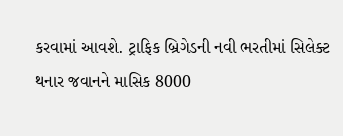કરવામાં આવશે. ટ્રાફિક બ્રિગેડની નવી ભરતીમાં સિલેક્ટ થનાર જવાનને માસિક 8000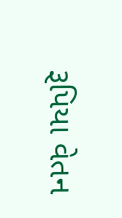રૂપિયા વેતન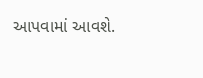આપવામાં આવશે.